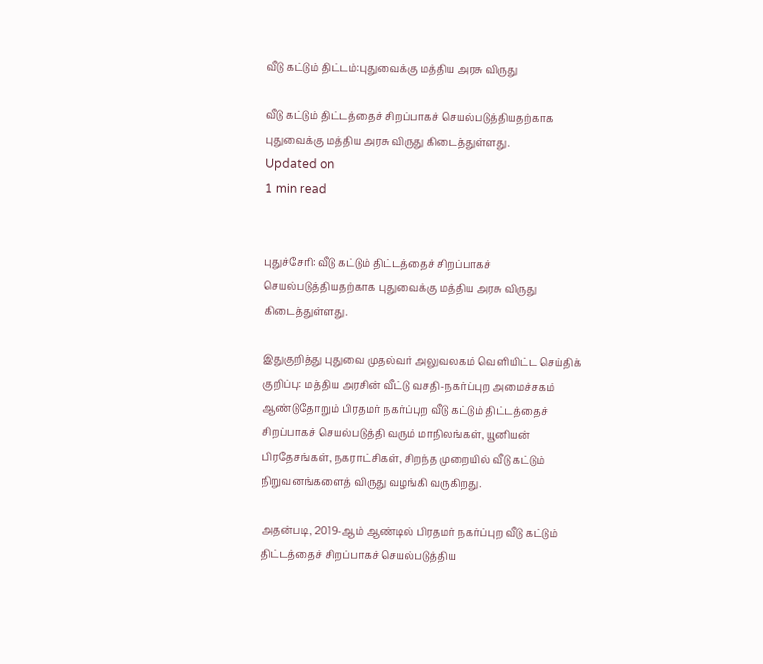வீடு கட்டும் திட்டம்:புதுவைக்கு மத்திய அரசு விருது

வீடு கட்டும் திட்டத்தைச் சிறப்பாகச் செயல்படுத்தியதற்காக புதுவைக்கு மத்திய அரசு விருது கிடைத்துள்ளது.
Updated on
1 min read


புதுச்சேரி: வீடு கட்டும் திட்டத்தைச் சிறப்பாகச் செயல்படுத்தியதற்காக புதுவைக்கு மத்திய அரசு விருது கிடைத்துள்ளது.

இதுகுறித்து புதுவை முதல்வர் அலுவலகம் வெளியிட்ட செய்திக் குறிப்பு: மத்திய அரசின் வீட்டு வசதி-நகர்ப்புற அமைச்சகம் ஆண்டுதோறும் பிரதமர் நகர்ப்புற வீடு கட்டும் திட்டத்தைச் சிறப்பாகச் செயல்படுத்தி வரும் மாநிலங்கள், யூனியன் பிரதேசங்கள், நகராட்சிகள், சிறந்த முறையில் வீடு கட்டும் நிறுவனங்களைத் விருது வழங்கி வருகிறது.

அதன்படி, 2019-ஆம் ஆண்டில் பிரதமர் நகர்ப்புற வீடு கட்டும் திட்டத்தைச் சிறப்பாகச் செயல்படுத்திய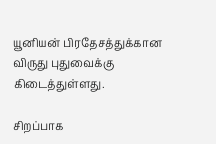யூனியன் பிரதேசத்துக்கான விருது புதுவைக்கு கிடைத்துள்ளது.

சிறப்பாக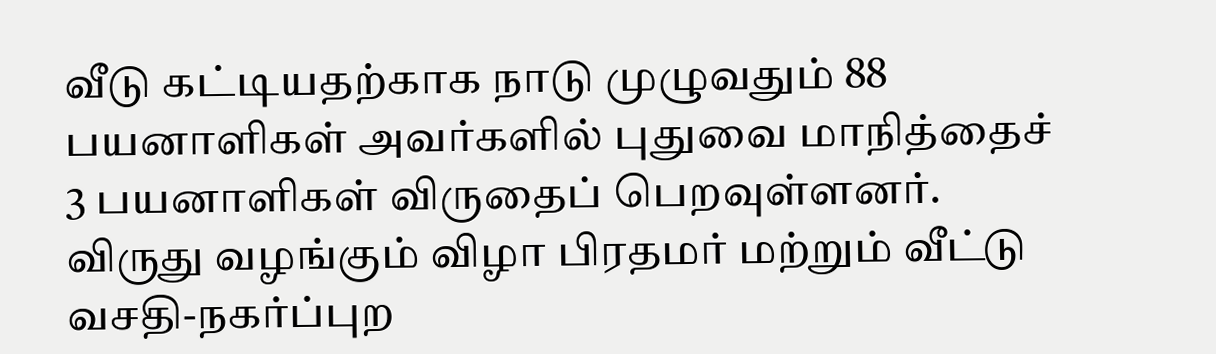வீடு கட்டியதற்காக நாடு முழுவதும் 88 பயனாளிகள் அவர்களில் புதுவை மாநித்தைச் 3 பயனாளிகள் விருதைப் பெறவுள்ளனர். விருது வழங்கும் விழா பிரதமர் மற்றும் வீட்டு வசதி-நகர்ப்புற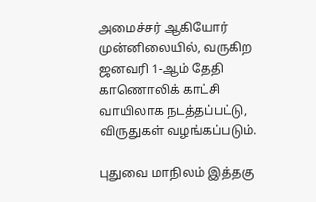அமைச்சர் ஆகியோர் முன்னிலையில், வருகிற ஜனவரி 1-ஆம் தேதி காணொலிக் காட்சி வாயிலாக நடத்தப்பட்டு, விருதுகள் வழங்கப்படும்.

புதுவை மாநிலம் இத்தகு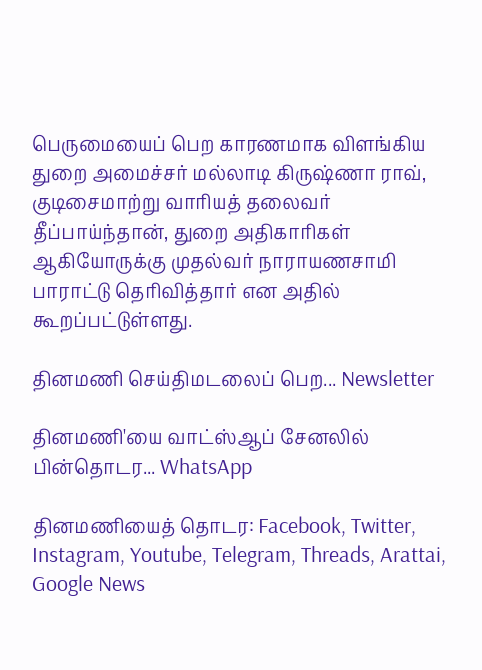பெருமையைப் பெற காரணமாக விளங்கிய துறை அமைச்சர் மல்லாடி கிருஷ்ணா ராவ், குடிசைமாற்று வாரியத் தலைவர் தீப்பாய்ந்தான், துறை அதிகாரிகள் ஆகியோருக்கு முதல்வர் நாராயணசாமி பாராட்டு தெரிவித்தார் என அதில் கூறப்பட்டுள்ளது.

தினமணி செய்திமடலைப் பெற... Newsletter

தினமணி'யை வாட்ஸ்ஆப் சேனலில் பின்தொடர... WhatsApp

தினமணியைத் தொடர: Facebook, Twitter, Instagram, Youtube, Telegram, Threads, Arattai, Google News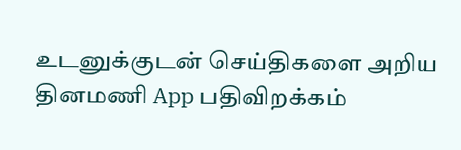உடனுக்குடன் செய்திகளை அறிய தினமணி App பதிவிறக்கம்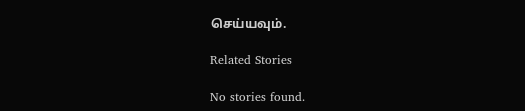செய்யவும்.

Related Stories

No stories found.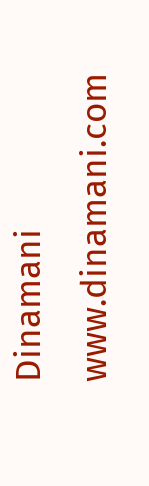Dinamani
www.dinamani.com